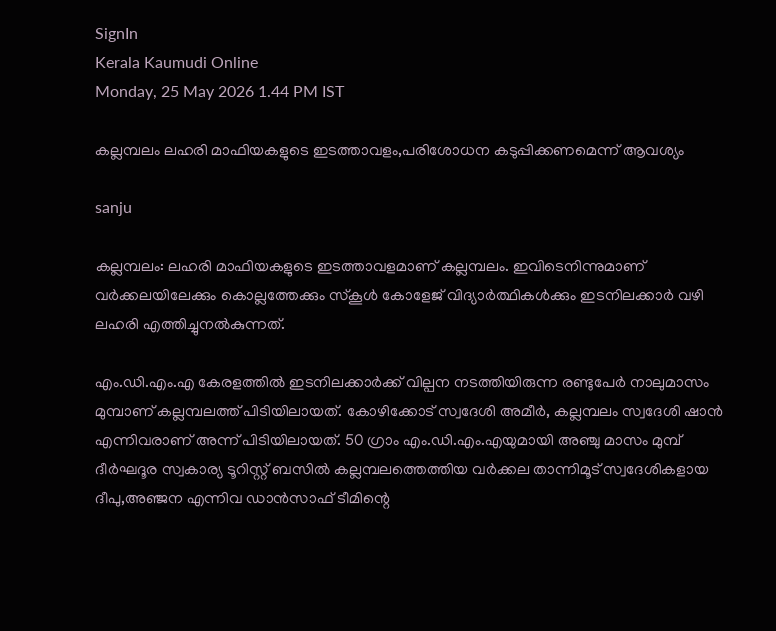SignIn
Kerala Kaumudi Online
Monday, 25 May 2026 1.44 PM IST

കല്ലമ്പലം ലഹരി മാഫിയകളുടെ ഇടത്താവളം,പരിശോധന കടുപ്പിക്കണമെന്ന് ആവശ്യം

sanju

കല്ലമ്പലം: ലഹരി മാഫിയകളുടെ ഇടത്താവളമാണ് കല്ലമ്പലം. ഇവിടെനിന്നുമാണ് വർക്കലയിലേക്കും കൊല്ലത്തേക്കും സ്കൂൾ കോളേജ് വിദ്യാർത്ഥികൾക്കും ഇടനിലക്കാർ വഴി ലഹരി എത്തിച്ചുനൽകുന്നത്.

എം.ഡി.എം.എ കേരളത്തിൽ ഇടനിലക്കാർക്ക് വില്പന നടത്തിയിരുന്ന രണ്ടുപേർ നാലുമാസം മുമ്പാണ് കല്ലമ്പലത്ത് പിടിയിലായത്. കോഴിക്കോട് സ്വദേശി അമീർ, കല്ലമ്പലം സ്വദേശി ഷാൻ എന്നിവരാണ് അന്ന് പിടിയിലായത്. 50 ഗ്രാം എം.ഡി.എം.എയുമായി അഞ്ചു മാസം മുമ്പ് ദീർഘദൂര സ്വകാര്യ ടൂറിസ്റ്റ് ബസിൽ കല്ലമ്പലത്തെത്തിയ വർക്കല താന്നിമൂട് സ്വദേശികളായ ദീപു,അഞ്ജന എന്നിവ ഡാൻസാഫ് ടീമിന്റെ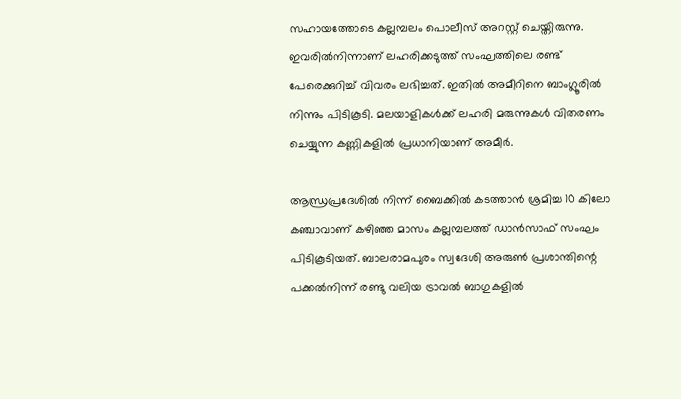സഹായത്തോടെ കല്ലമ്പലം പൊലീസ് അറസ്റ്റ് ചെയ്തിരുന്നു. ഇവരിൽനിന്നാണ് ലഹരിക്കടുത്ത് സംഘത്തിലെ രണ്ട് പേരെക്കുറിച്ച് വിവരം ലഭിച്ചത്. ഇതിൽ അമീറിനെ ബാംഗ്ലൂരിൽ നിന്നും പിടികൂടി. മലയാളികൾക്ക് ലഹരി മരുന്നുകൾ വിതരണം ചെയ്യുന്ന കണ്ണികളിൽ പ്രധാനിയാണ് അമീർ.

ആന്ധ്രപ്രദേശിൽ നിന്ന് ബൈക്കിൽ കടത്താൻ ശ്രമിച്ച 10 കിലോ കഞ്ചാവാണ് കഴിഞ്ഞ മാസം കല്ലമ്പലത്ത് ഡാൻസാഫ് സംഘം പിടികൂടിയത്. ബാലരാമപുരം സ്വദേശി അരുൺ പ്രശാന്തിന്റെ പക്കൽനിന്ന് രണ്ടു വലിയ ട്രാവൽ ബാഗുകളിൽ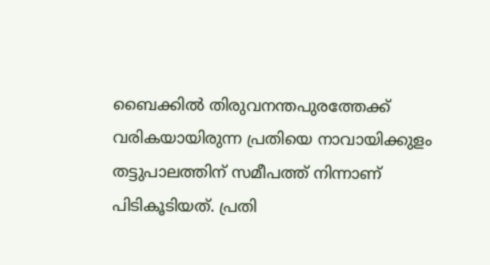ബൈക്കിൽ തിരുവനന്തപുരത്തേക്ക് വരികയായിരുന്ന പ്രതിയെ നാവായിക്കുളം തട്ടുപാലത്തിന് സമീപത്ത് നിന്നാണ് പിടികൂടിയത്. പ്രതി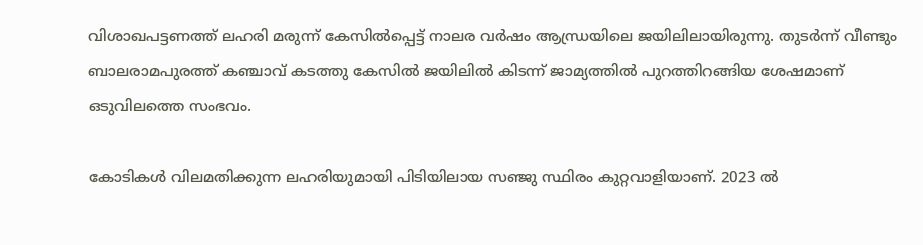വിശാഖപട്ടണത്ത് ലഹരി മരുന്ന് കേസിൽപ്പെട്ട് നാലര വർഷം ആന്ധ്രയിലെ ജയിലിലായിരുന്നു. തുടർന്ന് വീണ്ടും ബാലരാമപുരത്ത് കഞ്ചാവ് കടത്തു കേസിൽ ജയിലിൽ കിടന്ന് ജാമ്യത്തിൽ പുറത്തിറങ്ങിയ ശേഷമാണ് ഒടുവിലത്തെ സംഭവം.

കോടികൾ വിലമതിക്കുന്ന ലഹരിയുമായി പിടിയിലായ സഞ്ജു സ്ഥിരം കുറ്റവാളിയാണ്. 2023 ൽ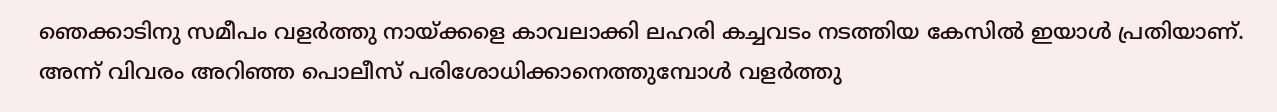ഞെക്കാടിനു സമീപം വളർത്തു നായ്ക്കളെ കാവലാക്കി ലഹരി കച്ചവടം നടത്തിയ കേസിൽ ഇയാൾ പ്രതിയാണ്. അന്ന് വിവരം അറിഞ്ഞ പൊലീസ് പരിശോധിക്കാനെത്തുമ്പോൾ വളർത്തു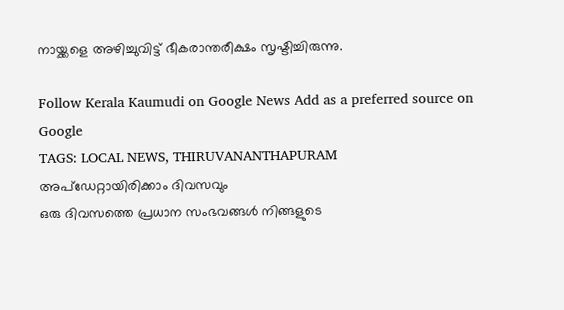നായ്ക്കളെ അഴിച്ചുവിട്ട് ഭീകരാന്തരീക്ഷം സൃഷ്ടിച്ചിരുന്നു.

Follow Kerala Kaumudi on Google News Add as a preferred source on Google
TAGS: LOCAL NEWS, THIRUVANANTHAPURAM
അപ്ഡേറ്റായിരിക്കാം ദിവസവും
ഒരു ദിവസത്തെ പ്രധാന സംഭവങ്ങൾ നിങ്ങളുടെ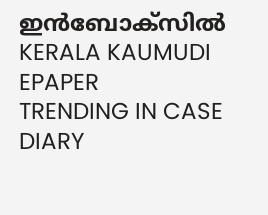ഇൻബോക്സിൽ
KERALA KAUMUDI EPAPER
TRENDING IN CASE DIARY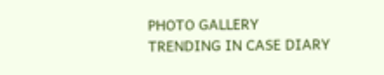PHOTO GALLERY
TRENDING IN CASE DIARY